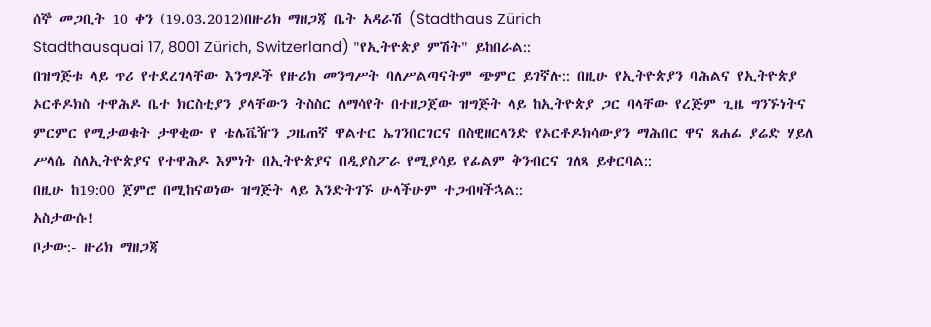ሰኞ መጋቢት 10 ቀን (19.03.2012)በዙሪክ ማዘጋጃ ቤት አዳራሽ (Stadthaus Zürich
Stadthausquai 17, 8001 Zürich, Switzerland) "የኢትዮጵያ ምሽት" ይከበራል::
በዝግጅቱ ላይ ጥሪ የተደረገላቸው እንግዶች የዙሪክ መንግሥት ባለሥልጣናትም ጭምር ይገኛሉ:: በዚሁ የኢትዮጵያን ባሕልና የኢትዮጵያ ኦርቶዶክስ ተዋሕዶ ቤተ ክርስቲያን ያላቸውን ትስስር ለማሳየት በተዘጋጀው ዝግጅት ላይ ከኢትዮጵያ ጋር ባላቸው የረጅም ጊዜ ግንኙነትና ምርምር የሚታወቁት ታዋቂው የ ቴሌቬዥን ጋዜጠኛ ዋልተር ኤገንበርገርና በስዊዘርላንድ የኦርቶዶክሳውያን ማሕበር ዋና ጸሐፊ ያሬድ ሃይለ ሥላሴ ስለኢትዮጵያና የተዋሕዶ እምነት በኢትዮጵያና በዲያስፖራ የሚያሳይ የፊልም ቅንብርና ገለጻ ይቀርባል::
በዚሁ ከ19:00 ጀምሮ በሚከናወነው ዝግጅት ላይ እንድትገኙ ሁላችሁም ተጋብዛችኋል::
አስታውሱ!
ቦታው:- ዙሪክ ማዘጋጃ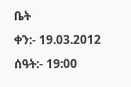ቤት
ቀን:- 19.03.2012
ሰዓት:- 19:00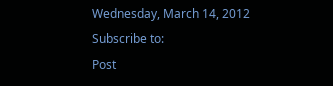Wednesday, March 14, 2012
Subscribe to:
Post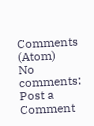Comments (Atom)
No comments:
Post a Comment